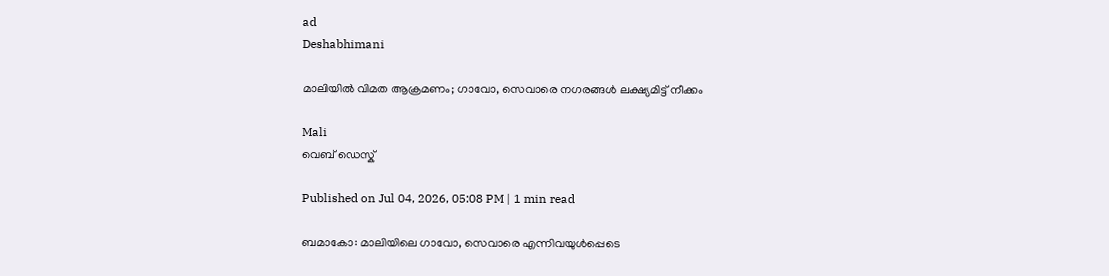ad
Deshabhimani

മാലിയിൽ വിമത ആക്രമണം; ഗാവോ, സെവാരെ നഗരങ്ങൾ ലക്ഷ്യമിട്ട് നീക്കം

Mali
വെബ് ഡെസ്ക്

Published on Jul 04, 2026, 05:08 PM | 1 min read

ബമാകോ: മാലിയിലെ ഗാവോ, സെവാരെ എന്നിവയുൾപ്പെടെ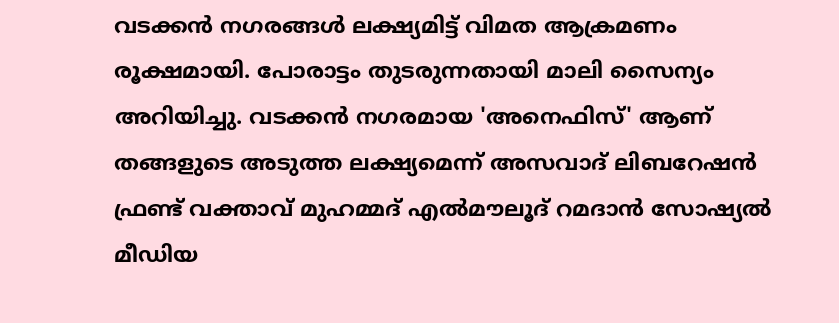വടക്കൻ നഗരങ്ങൾ ലക്ഷ്യമിട്ട് വിമത ആക്രമണം രൂക്ഷമായി. പോരാട്ടം തുടരുന്നതായി മാലി സൈന്യം അറിയിച്ചു. വടക്കൻ നഗരമായ 'അനെഫിസ്' ആണ് തങ്ങളുടെ അടുത്ത ലക്ഷ്യമെന്ന് അസവാദ് ലിബറേഷൻ ഫ്രണ്ട് വക്താവ് മുഹമ്മദ് എൽമൗലൂദ് റമദാൻ സോഷ്യൽ മീഡിയ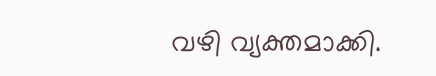വഴി വ്യക്തമാക്കി.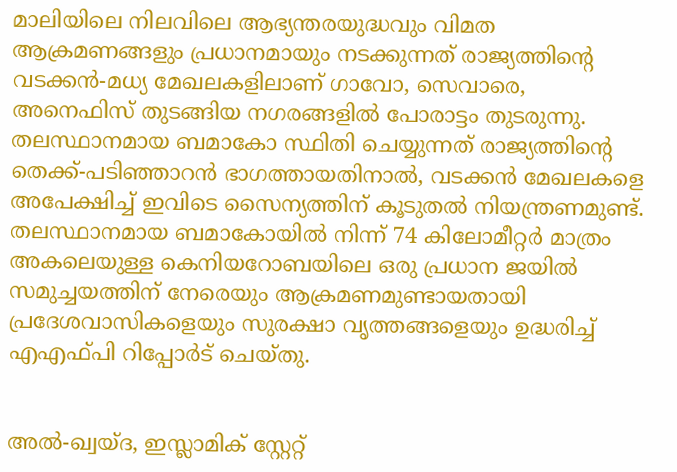മാലിയിലെ നിലവിലെ ആഭ്യന്തരയുദ്ധവും വിമത ആക്രമണങ്ങളും പ്രധാനമായും നടക്കുന്നത് രാജ്യത്തിന്റെ വടക്കൻ-മധ്യ മേഖലകളിലാണ് ഗാവോ, സെവാരെ, അനെഫിസ് തുടങ്ങിയ നഗരങ്ങളിൽ പോരാട്ടം തുടരുന്നു. തലസ്ഥാനമായ ബമാകോ സ്ഥിതി ചെയ്യുന്നത് രാജ്യത്തിന്റെ തെക്ക്-പടിഞ്ഞാറൻ ഭാഗത്തായതിനാൽ, വടക്കൻ മേഖലകളെ അപേക്ഷിച്ച് ഇവിടെ സൈന്യത്തിന് കൂടുതൽ നിയന്ത്രണമുണ്ട്. തലസ്ഥാനമായ ബമാകോയിൽ നിന്ന് 74 കിലോമീറ്റർ മാത്രം അകലെയുള്ള കെനിയറോബയിലെ ഒരു പ്രധാന ജയിൽ സമുച്ചയത്തിന് നേരെയും ആക്രമണമുണ്ടായതായി പ്രദേശവാസികളെയും സുരക്ഷാ വൃത്തങ്ങളെയും ഉദ്ധരിച്ച് എഎഫ്പി റിപ്പോര്‍ട് ചെയ്തു.


അൽ-ഖ്വയ്ദ, ഇസ്ലാമിക് സ്റ്റേറ്റ്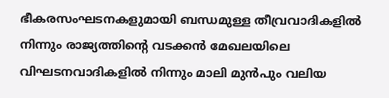ഭീകരസംഘടനകളുമായി ബന്ധമുള്ള തീവ്രവാദികളിൽ നിന്നും രാജ്യത്തിന്റെ വടക്കൻ മേഖലയിലെ വിഘടനവാദികളിൽ നിന്നും മാലി മുൻപും വലിയ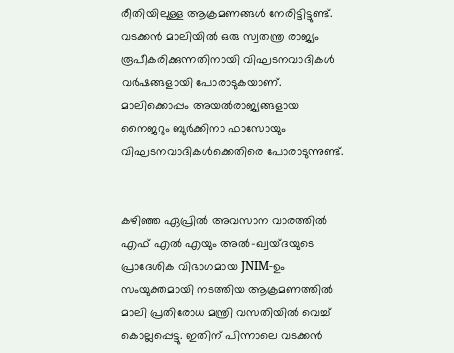രീതിയിലുള്ള ആക്രമണങ്ങൾ നേരിട്ടിട്ടുണ്ട്. വടക്കൻ മാലിയിൽ ഒരു സ്വതന്ത്ര രാജ്യം രൂപീകരിക്കുന്നതിനായി വിഘടനവാദികൾ വർഷങ്ങളായി പോരാടുകയാണ്. മാലിക്കൊപ്പം അയൽരാജ്യങ്ങളായ നൈജറും ബുർക്കിനാ ഫാസോയും വിഘടനവാദികൾക്കെതിരെ പോരാടുന്നുണ്ട്.


കഴിഞ്ഞ ഏപ്രിൽ അവസാന വാരത്തിൽ എഫ് എൽ എയും അൽ-ഖ്വയ്ദയുടെ പ്രാദേശിക വിഭാഗമായ JNIM-ഉം സംയുക്തമായി നടത്തിയ ആക്രമണത്തിൽ മാലി പ്രതിരോധ മന്ത്രി വസതിയിൽ വെച്ച് കൊല്ലപ്പെട്ടു. ഇതിന് പിന്നാലെ വടക്കൻ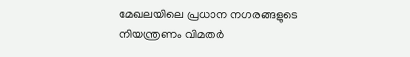മേഖലയിലെ പ്രധാന നഗരങ്ങളുടെ നിയന്ത്രണം വിമതർ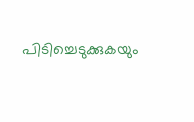പിടിച്ചെടുക്കുകയും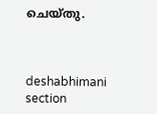ചെയ്തു.



deshabhimani section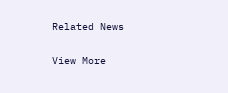Related News

View More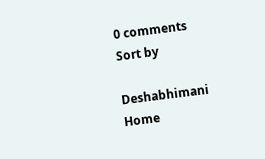0 comments
Sort by

Deshabhimani
Home